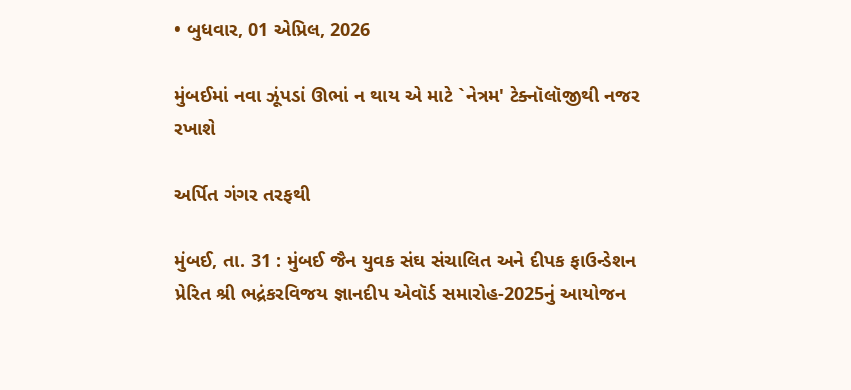• બુધવાર, 01 એપ્રિલ, 2026

મુંબઈમાં નવા ઝૂંપડાં ઊભાં ન થાય એ માટે `નેત્રમ' ટેક્નૉલૉજીથી નજર રખાશે

અર્પિત ગંગર તરફથી

મુંબઈ, તા. 31 : મુંબઈ જૈન યુવક સંઘ સંચાલિત અને દીપક ફાઉન્ડેશન પ્રેરિત શ્રી ભદ્રંકરવિજય જ્ઞાનદીપ એવૉર્ડ સમારોહ-2025નું આયોજન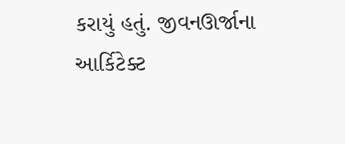કરાયું હતું. જીવનઊર્જાના આર્કિટેક્ટ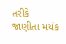તરીકે જાણીતા મયંક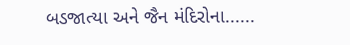બડજાત્યા અને જૈન મંદિરોના......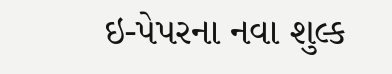ઇ-પેપરના નવા શુલ્ક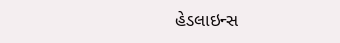હેડલાઇન્સ